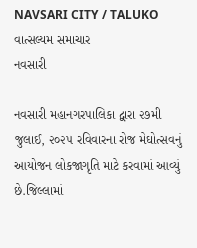NAVSARI CITY / TALUKO
વાત્સલ્યમ સમાચાર
નવસારી

નવસારી મહાનગરપાલિકા દ્વારા ૨૭મી જુલાઈ, ૨૦૨૫ રવિવારના રોજ મેઘોત્સવનું આયોજન લોકજાગૃતિ માટે કરવામાં આવ્યું છે.જિલ્લામાં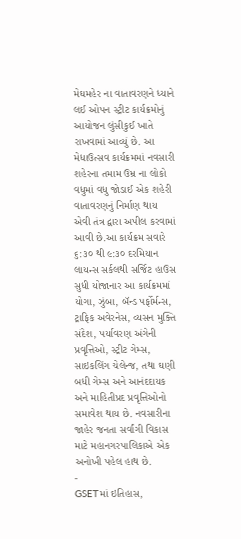મેઘમહેર ના વાતાવરણને ધ્યાને લઈ ઓપન સ્ટ્રીટ કાર્યક્રમોનું આયોજન લુંસીકુઈ ખાતે રાખવામાં આવ્યું છે. આ મેધાઉત્સવ કાર્યક્રમમાં નવસારી શહેરના તમામ ઉમ્ર ના લોકો વધુમાં વધુ જોડાઈ એક શહેરી વાતાવરણનું નિર્માણ થાય એવી તંત્ર દ્વારા અપીલ કરવામાં આવી છે.આ કાર્યક્રમ સવારે ૬:૩૦ થી ૯:૩૦ દરમિયાન લાયન્સ સર્કલથી સર્જિટ હાઉસ સુધી યોજાનાર આ કાર્યક્રમમાં યોગા, ઝુંબા, બૅન્ડ પર્ફોર્મન્સ, ટ્રાફિક અવેરનેસ, વ્યસન મુક્તિ સંદેશ, પર્યાવરણ અંગેની પ્રવૃત્તિઓ, સ્ટ્રીટ ગેમ્સ, સાઇકલિંગ ચેલેન્જ, તથા ઘણી બધી ગેમ્સ અને આનંદદાયક અને માહિતીપ્રદ પ્રવૃત્તિઓનો સમાવેશ થાય છે. નવસારીના જાહેર જનતા સર્વાંગી વિકાસ માટે મહાનગરપાલિકાએ એક અનોખી પહેલ હાથ છે.
-
GSETમાં ઇતિહાસ,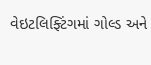વેઇટલિફ્ટિંગમાં ગોલ્ડ અને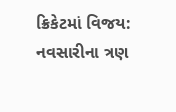ક્રિકેટમાં વિજય: નવસારીના ત્રણ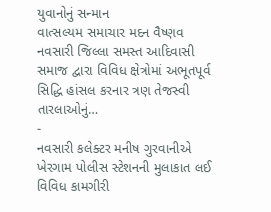યુવાનોનું સન્માન
વાત્સલ્યમ સમાચાર મદન વૈષ્ણવ નવસારી જિલ્લા સમસ્ત આદિવાસી સમાજ દ્વારા વિવિધ ક્ષેત્રોમાં અભૂતપૂર્વ સિદ્ધિ હાંસલ કરનાર ત્રણ તેજસ્વી તારલાઓનું…
-
નવસારી કલેક્ટર મનીષ ગુરવાનીએ ખેરગામ પોલીસ સ્ટેશનની મુલાકાત લઈ વિવિધ કામગીરી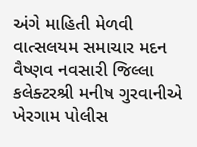અંગે માહિતી મેળવી
વાત્સલયમ સમાચાર મદન વૈષ્ણવ નવસારી જિલ્લા કલેક્ટરશ્રી મનીષ ગુરવાનીએ ખેરગામ પોલીસ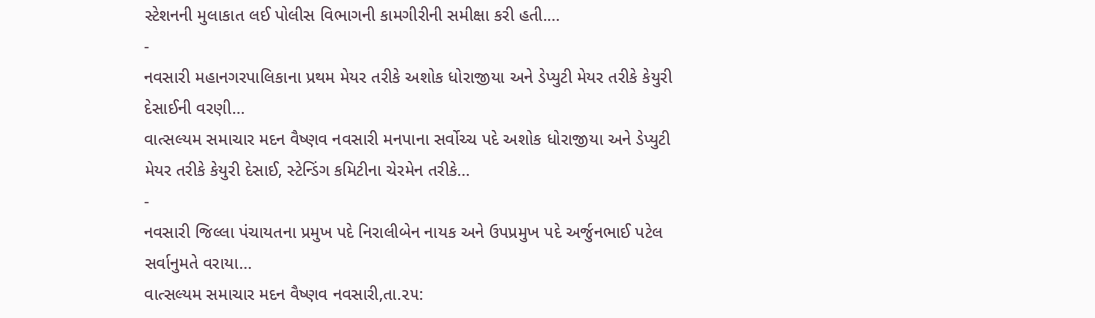સ્ટેશનની મુલાકાત લઈ પોલીસ વિભાગની કામગીરીની સમીક્ષા કરી હતી.…
-
નવસારી મહાનગરપાલિકાના પ્રથમ મેયર તરીકે અશોક ધોરાજીયા અને ડેપ્યુટી મેયર તરીકે કેયુરી દેસાઈની વરણી…
વાત્સલ્યમ સમાચાર મદન વૈષ્ણવ નવસારી મનપાના સર્વોચ્ચ પદે અશોક ધોરાજીયા અને ડેપ્યુટી મેયર તરીકે કેયુરી દેસાઈ, સ્ટેન્ડિંગ કમિટીના ચેરમેન તરીકે…
-
નવસારી જિલ્લા પંચાયતના પ્રમુખ પદે નિરાલીબેન નાયક અને ઉપપ્રમુખ પદે અર્જુનભાઈ પટેલ સર્વાનુમતે વરાયા…
વાત્સલ્યમ સમાચાર મદન વૈષ્ણવ નવસારી,તા.૨૫: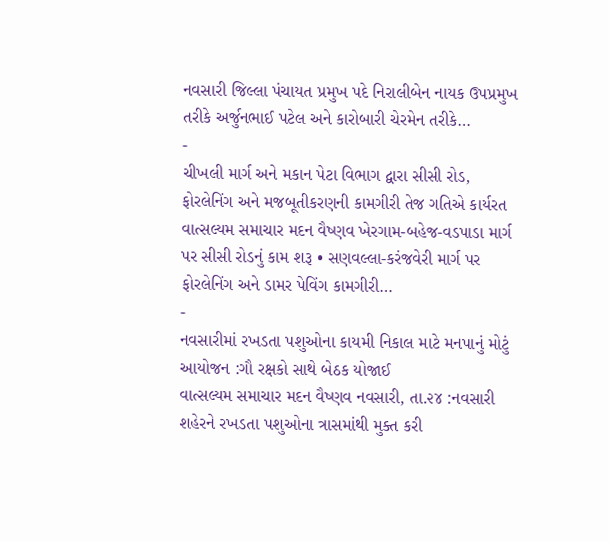નવસારી જિલ્લા પંચાયત પ્રમુખ પદે નિરાલીબેન નાયક ઉપપ્રમુખ તરીકે અર્જુનભાઈ પટેલ અને કારોબારી ચેરમેન તરીકે…
-
ચીખલી માર્ગ અને મકાન પેટા વિભાગ દ્વારા સીસી રોડ, ફોરલેનિંગ અને મજબૂતીકરણની કામગીરી તેજ ગતિએ કાર્યરત
વાત્સલ્યમ સમાચાર મદન વૈષ્ણવ ખેરગામ-બહેજ-વડપાડા માર્ગ પર સીસી રોડનું કામ શરૂ • સણવલ્લા-કરંજવેરી માર્ગ પર ફોરલેનિંગ અને ડામર પેવિંગ કામગીરી…
-
નવસારીમાં રખડતા પશુઓના કાયમી નિકાલ માટે મનપાનું મોટું આયોજન :ગૌ રક્ષકો સાથે બેઠક યોજાઈ
વાત્સલ્યમ સમાચાર મદન વૈષ્ણવ નવસારી, તા.૨૪ :નવસારી શહેરને રખડતા પશુઓના ત્રાસમાંથી મુક્ત કરી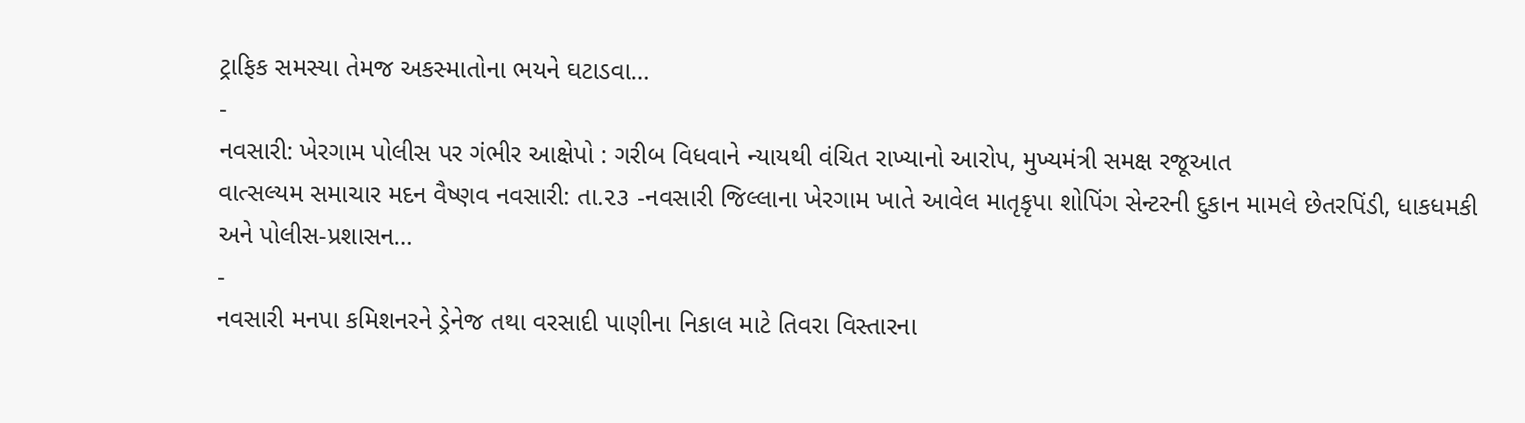ટ્રાફિક સમસ્યા તેમજ અકસ્માતોના ભયને ઘટાડવા…
-
નવસારી: ખેરગામ પોલીસ પર ગંભીર આક્ષેપો : ગરીબ વિધવાને ન્યાયથી વંચિત રાખ્યાનો આરોપ, મુખ્યમંત્રી સમક્ષ રજૂઆત
વાત્સલ્યમ સમાચાર મદન વૈષ્ણવ નવસારી: તા.૨૩ -નવસારી જિલ્લાના ખેરગામ ખાતે આવેલ માતૃકૃપા શોપિંગ સેન્ટરની દુકાન મામલે છેતરપિંડી, ધાકધમકી અને પોલીસ-પ્રશાસન…
-
નવસારી મનપા કમિશનરને ડ્રેનેજ તથા વરસાદી પાણીના નિકાલ માટે તિવરા વિસ્તારના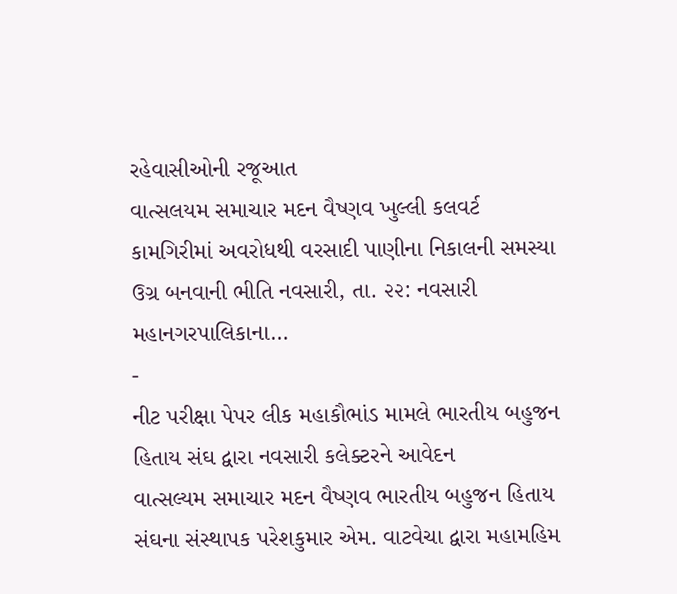રહેવાસીઓની રજૂઆત
વાત્સલયમ સમાચાર મદન વૈષ્ણવ ખુલ્લી કલવર્ટ કામગિરીમાં અવરોધથી વરસાદી પાણીના નિકાલની સમસ્યા ઉગ્ર બનવાની ભીતિ નવસારી, તા. ૨૨: નવસારી મહાનગરપાલિકાના…
-
નીટ પરીક્ષા પેપર લીક મહાકૌભાંડ મામલે ભારતીય બહુજન હિતાય સંઘ દ્વારા નવસારી કલેક્ટરને આવેદન
વાત્સલ્યમ સમાચાર મદન વૈષ્ણવ ભારતીય બહુજન હિતાય સંઘના સંસ્થાપક પરેશકુમાર એમ. વાટવેચા દ્વારા મહામહિમ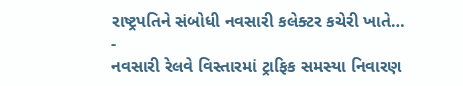રાષ્ટ્રપતિને સંબોધી નવસારી કલેક્ટર કચેરી ખાતે…
-
નવસારી રેલવે વિસ્તારમાં ટ્રાફિક સમસ્યા નિવારણ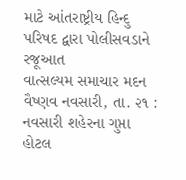માટે આંતરાષ્ટ્રીય હિન્દુ પરિષદ દ્વારા પોલીસવડાને રજૂઆત
વાત્સલ્યમ સમાચાર મદન વૈષ્ણવ નવસારી, તા. ૨૧ : નવસારી શહેરના ગુપ્તા હોટલ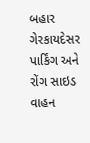બહાર ગેરકાયદેસર પાર્કિંગ અને રોંગ સાઇડ વાહન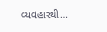વ્યવહારથી…